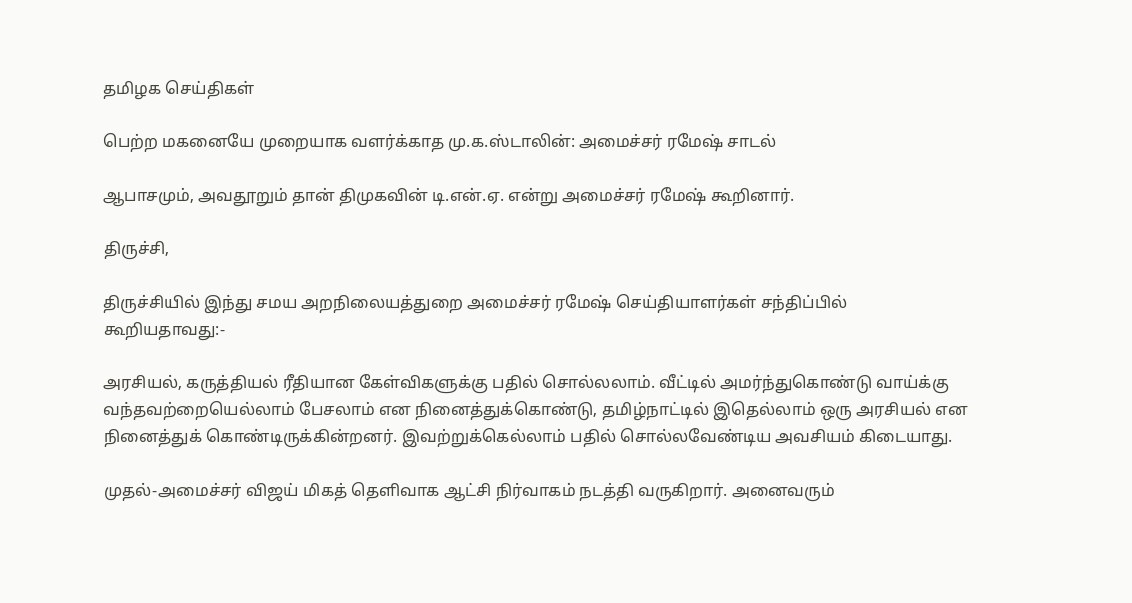தமிழக செய்திகள்

பெற்ற மகனையே முறையாக வளர்க்காத மு.க.ஸ்டாலின்: அமைச்சர் ரமேஷ் சாடல்

ஆபாசமும், அவதூறும் தான் திமுகவின் டி.என்.ஏ. என்று அமைச்சர் ரமேஷ் கூறினார்.

திருச்சி,

திருச்சியில் இந்து சமய அறநிலையத்துறை அமைச்சர் ரமேஷ் செய்தியாளர்கள் சந்திப்பில் கூறியதாவது:-

அரசியல், கருத்தியல் ரீதியான கேள்விகளுக்கு பதில் சொல்லலாம். வீட்டில் அமர்ந்துகொண்டு வாய்க்கு வந்தவற்றையெல்லாம் பேசலாம் என நினைத்துக்கொண்டு, தமிழ்நாட்டில் இதெல்லாம் ஒரு அரசியல் என நினைத்துக் கொண்டிருக்கின்றனர். இவற்றுக்கெல்லாம் பதில் சொல்லவேண்டிய அவசியம் கிடையாது.

முதல்-அமைச்சர் விஜய் மிகத் தெளிவாக ஆட்சி நிர்வாகம் நடத்தி வருகிறார். அனைவரும்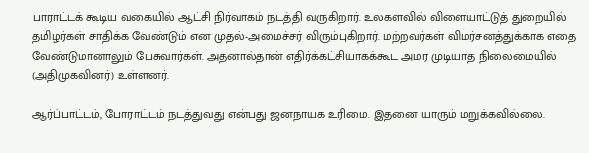பாராட்டக் கூடிய வகையில் ஆட்சி நிர்வாகம் நடத்தி வருகிறார். உலகளவில் விளையாட்டுத் துறையில் தமிழர்கள் சாதிக்க வேண்டும் என முதல்-அமைச்சர் விரும்புகிறார். மற்றவர்கள் விமர்சனத்துக்காக எதை வேண்டுமானாலும் பேசுவார்கள். அதனால்தான் எதிர்க்கட்சியாகக்கூட அமர முடியாத நிலைமையில் (அதிமுகவினர்) உள்ளனர்.

ஆர்ப்பாட்டம், போராட்டம் நடத்துவது என்பது ஜனநாயக உரிமை. இதனை யாரும் மறுக்கவில்லை.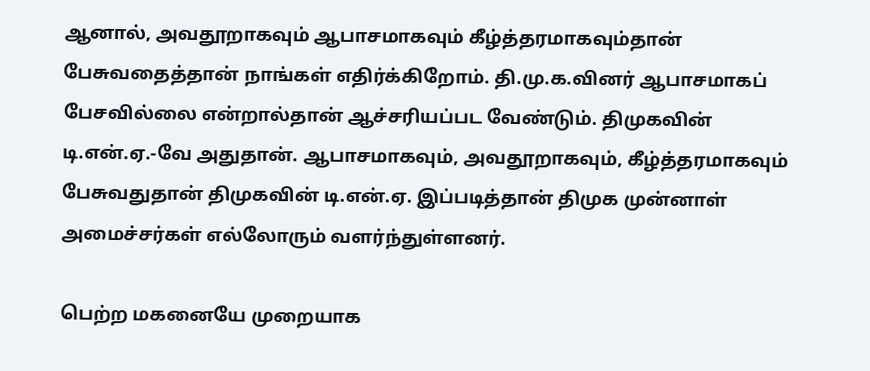ஆனால், அவதூறாகவும் ஆபாசமாகவும் கீழ்த்தரமாகவும்தான் பேசுவதைத்தான் நாங்கள் எதிர்க்கிறோம். தி.மு.க.வினர் ஆபாசமாகப் பேசவில்லை என்றால்தான் ஆச்சரியப்பட வேண்டும். திமுகவின் டி.என்.ஏ.-வே அதுதான். ஆபாசமாகவும், அவதூறாகவும், கீழ்த்தரமாகவும் பேசுவதுதான் திமுகவின் டி.என்.ஏ. இப்படித்தான் திமுக முன்னாள் அமைச்சர்கள் எல்லோரும் வளர்ந்துள்ளனர்.

பெற்ற மகனையே முறையாக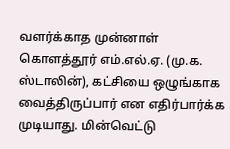வளர்க்காத முன்னாள் கொளத்தூர் எம்.எல்.ஏ. (மு.க. ஸ்டாலின்), கட்சியை ஒழுங்காக வைத்திருப்பார் என எதிர்பார்க்க முடியாது. மின்வெட்டு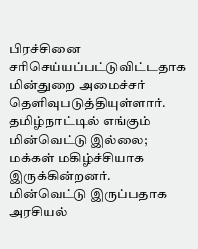பிரச்சினை சரிசெய்யப்பட்டுவிட்டதாக மின்துறை அமைச்சர் தெளிவுபடுத்தியுள்ளார். தமிழ்நாட்டில் எங்கும் மின்வெட்டு இல்லை; மக்கள் மகிழ்ச்சியாக இருக்கின்றனர். மின்வெட்டு இருப்பதாக அரசியல்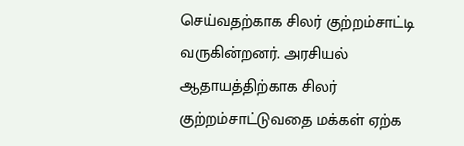செய்வதற்காக சிலர் குற்றம்சாட்டி வருகின்றனர். அரசியல் ஆதாயத்திற்காக சிலர் குற்றம்சாட்டுவதை மக்கள் ஏற்க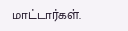மாட்டார்கள்.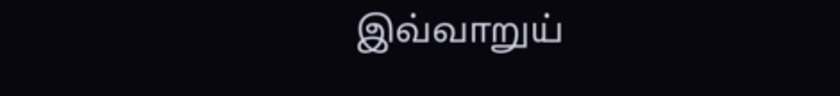இவ்வாறுய்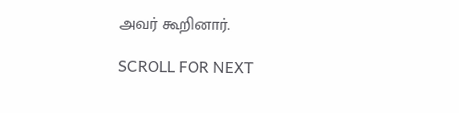அவர் கூறினார்.

SCROLL FOR NEXT